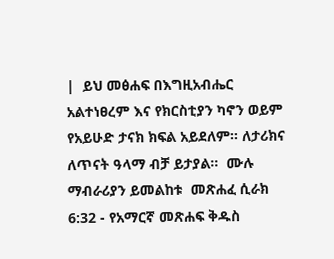|  ይህ መፅሐፍ በእግዚአብሔር አልተነፀረም እና የክርስቲያን ካኖን ወይም የአይሁድ ታናክ ክፍል አይደለም። ለታሪክና ለጥናት ዓላማ ብቻ ይታያል።  ሙሉ ማብራሪያን ይመልከቱ  መጽሐፈ ሲራክ 6:32 - የአማርኛ መጽሐፍ ቅዱስ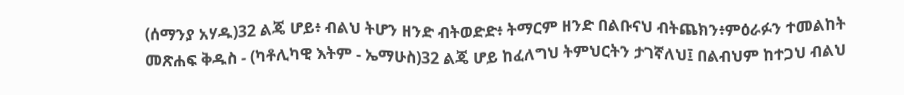(ሰማንያ አሃዱ)32 ልጄ ሆይ፥ ብልህ ትሆን ዘንድ ብትወድድ፥ ትማርም ዘንድ በልቡናህ ብትጨክን፥ምዕራፉን ተመልከት መጽሐፍ ቅዱስ - (ካቶሊካዊ እትም - ኤማሁስ)32 ልጄ ሆይ ከፈለግህ ትምህርትን ታገኛለህ፤ በልብህም ከተጋህ ብልህ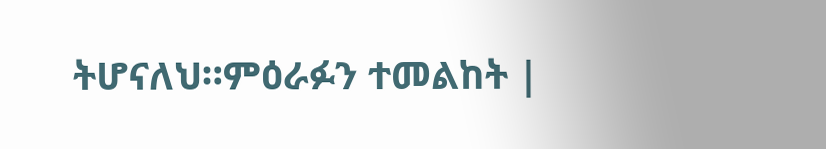ትሆናለህ።ምዕራፉን ተመልከት |